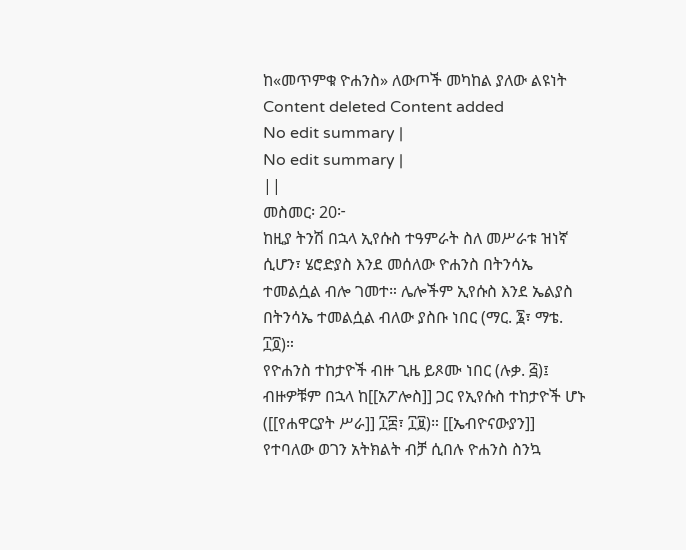ከ«መጥምቁ ዮሐንስ» ለውጦች መካከል ያለው ልዩነት
Content deleted Content added
No edit summary |
No edit summary |
||
መስመር፡ 20፦
ከዚያ ትንሽ በኋላ ኢየሱስ ተዓምራት ስለ መሥራቱ ዝነኛ ሲሆን፣ ሄሮድያስ እንደ መሰለው ዮሐንስ በትንሳኤ ተመልሷል ብሎ ገመተ። ሌሎችም ኢየሱስ እንደ ኤልያስ በትንሳኤ ተመልሷል ብለው ያስቡ ነበር (ማር. ፮፣ ማቴ. ፲፬)።
የዮሐንስ ተከታዮች ብዙ ጊዜ ይጾሙ ነበር (ሉቃ. ፭)፤ ብዙዎቹም በኋላ ከ[[አፖሎስ]] ጋር የኢየሱስ ተከታዮች ሆኑ ([[የሐዋርያት ሥራ]] ፲፰፣ ፲፱)። [[ኤብዮናውያን]] የተባለው ወገን አትክልት ብቻ ሲበሉ ዮሐንስ ስንኳ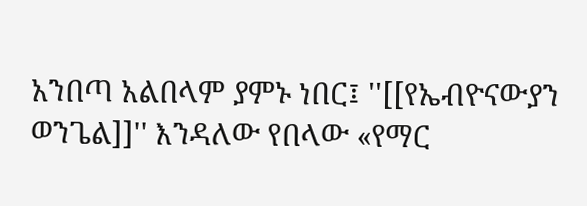አንበጣ አልበላም ያምኑ ነበር፤ ''[[የኤብዮናውያን ወንጌል]]'' እንዳለው የበላው «የማር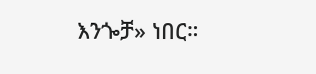እንጐቻ» ነበር።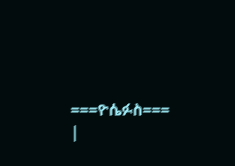===ዮሴፉስ===
|